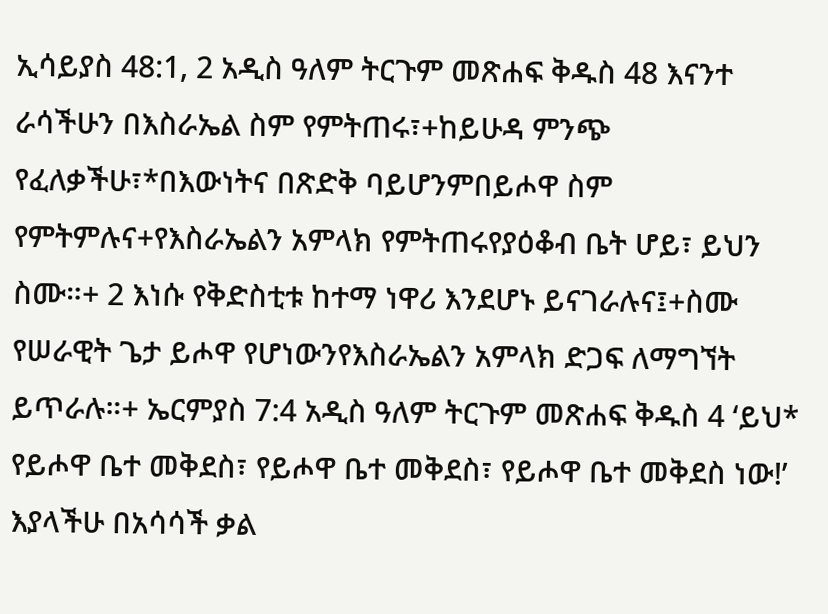ኢሳይያስ 48:1, 2 አዲስ ዓለም ትርጉም መጽሐፍ ቅዱስ 48 እናንተ ራሳችሁን በእስራኤል ስም የምትጠሩ፣+ከይሁዳ ምንጭ የፈለቃችሁ፣*በእውነትና በጽድቅ ባይሆንምበይሖዋ ስም የምትምሉና+የእስራኤልን አምላክ የምትጠሩየያዕቆብ ቤት ሆይ፣ ይህን ስሙ።+ 2 እነሱ የቅድስቲቱ ከተማ ነዋሪ እንደሆኑ ይናገራሉና፤+ስሙ የሠራዊት ጌታ ይሖዋ የሆነውንየእስራኤልን አምላክ ድጋፍ ለማግኘት ይጥራሉ።+ ኤርምያስ 7:4 አዲስ ዓለም ትርጉም መጽሐፍ ቅዱስ 4 ‘ይህ* የይሖዋ ቤተ መቅደስ፣ የይሖዋ ቤተ መቅደስ፣ የይሖዋ ቤተ መቅደስ ነው!’ እያላችሁ በአሳሳች ቃል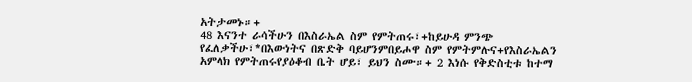አትታመኑ።+
48 እናንተ ራሳችሁን በእስራኤል ስም የምትጠሩ፣+ከይሁዳ ምንጭ የፈለቃችሁ፣*በእውነትና በጽድቅ ባይሆንምበይሖዋ ስም የምትምሉና+የእስራኤልን አምላክ የምትጠሩየያዕቆብ ቤት ሆይ፣ ይህን ስሙ።+ 2 እነሱ የቅድስቲቱ ከተማ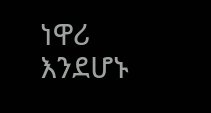ነዋሪ እንደሆኑ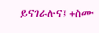ይናገራሉና፤+ስሙ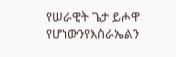የሠራዊት ጌታ ይሖዋ የሆነውንየእስራኤልን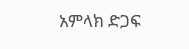አምላክ ድጋፍ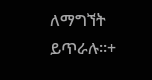ለማግኘት ይጥራሉ።+